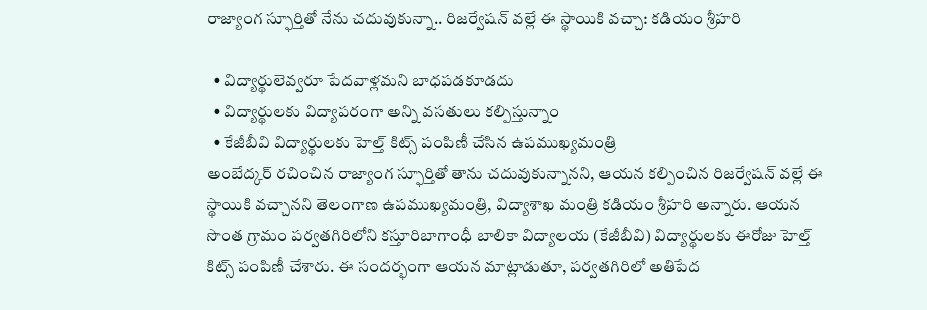రాజ్యాంగ స్ఫూర్తితో నేను చదువుకున్నా.. రిజర్వేషన్ వల్లే ఈ స్థాయికి వచ్చా: కడియం శ్రీహరి

  • విద్యార్థులెవ్వరూ పేదవాళ్లమని బాధపడకూడదు
  • విద్యార్థులకు విద్యాపరంగా అన్ని వసతులు కల్పిస్తున్నాం
  • కేజీబీవి విద్యార్థులకు హెల్త్ కిట్స్ పంపిణీ చేసిన ఉపముఖ్యమంత్రి
అంబేద్కర్ రచించిన రాజ్యాంగ స్ఫూర్తితో తాను చదువుకున్నానని, ఆయన కల్పించిన రిజర్వేషన్ వల్లే ఈ స్థాయికి వచ్చానని తెలంగాణ ఉపముఖ్యమంత్రి, విద్యాశాఖ మంత్రి కడియం శ్రీహరి అన్నారు. ఆయన సొంత గ్రామం పర్వతగిరిలోని కస్తూరిబాగాంధీ బాలికా విద్యాలయ (కేజీబీవి) విద్యార్థులకు ఈరోజు హెల్త్ కిట్స్ పంపిణీ చేశారు. ఈ సందర్భంగా ఆయన మాట్లాడుతూ, పర్వతగిరిలో అతిపేద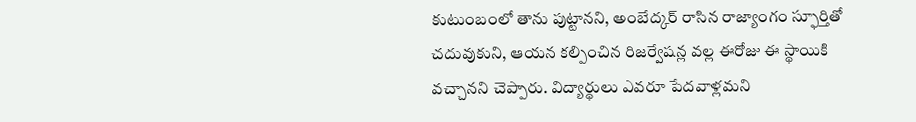కుటుంబంలో తాను పుట్టానని, అంబేద్కర్ రాసిన రాజ్యాంగం స్ఫూర్తితో చదువుకుని, ఆయన కల్పించిన రిజర్వేషన్ల వల్ల ఈరోజు ఈ స్థాయికి వచ్చానని చెప్పారు. విద్యార్థులు ఎవరూ పేదవాళ్లమని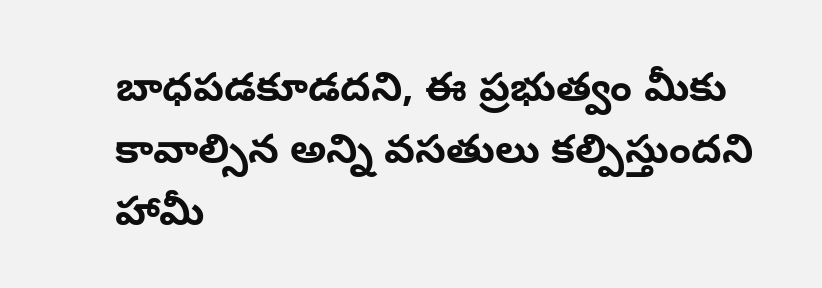బాధపడకూడదని, ఈ ప్రభుత్వం మీకు కావాల్సిన అన్ని వసతులు కల్పిస్తుందని హామీ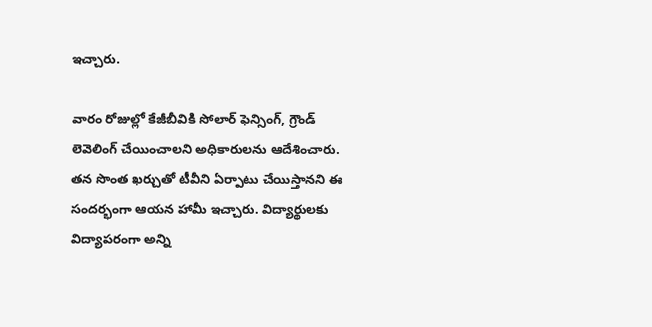ఇచ్చారు.

వారం రోజుల్లో కేజీబీవికి సోలార్ ఫెన్సింగ్, గ్రౌండ్ లెవెలింగ్ చేయించాలని అధికారులను ఆదేశించారు. తన సొంత ఖర్చుతో టీవీని ఏర్పాటు చేయిస్తానని ఈ సందర్భంగా ఆయన హామీ ఇచ్చారు. విద్యార్థులకు విద్యాపరంగా అన్ని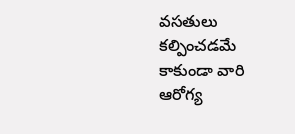వసతులు కల్పించడమే కాకుండా వారి ఆరోగ్య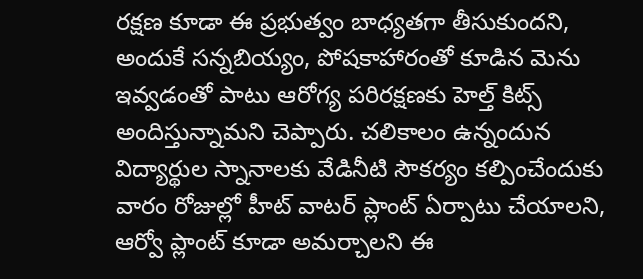రక్షణ కూడా ఈ ప్రభుత్వం బాధ్యతగా తీసుకుందని, అందుకే సన్నబియ్యం, పోషకాహారంతో కూడిన మెను ఇవ్వడంతో పాటు ఆరోగ్య పరిరక్షణకు హెల్త్ కిట్స్ అందిస్తున్నామని చెప్పారు. చలికాలం ఉన్నందున విద్యార్థుల స్నానాలకు వేడినీటి సౌకర్యం కల్పించేందుకు వారం రోజుల్లో హీట్ వాటర్ ప్లాంట్ ఏర్పాటు చేయాలని, ఆర్వో ప్లాంట్ కూడా అమర్చాలని ఈ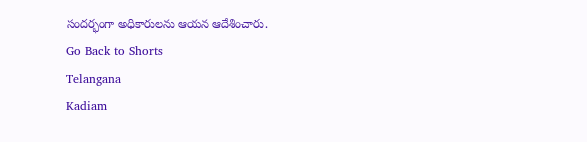సందర్భంగా అధికారులను ఆయన ఆదేశించారు.
Go Back to Shorts
Telangana
Kadiam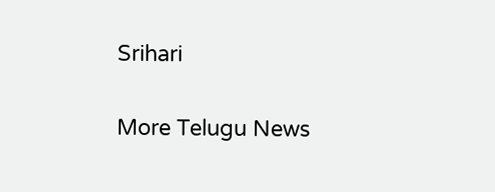Srihari

More Telugu News